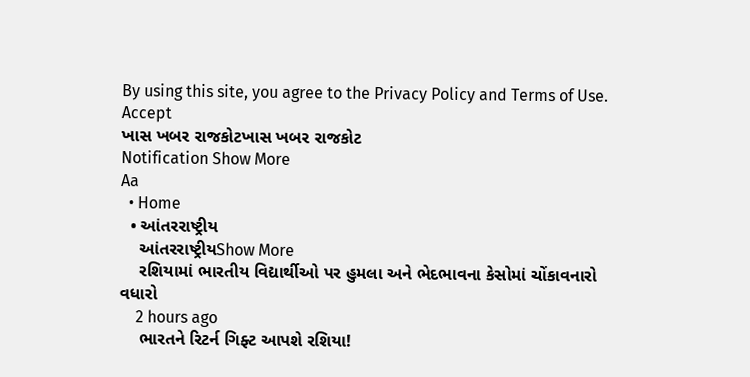By using this site, you agree to the Privacy Policy and Terms of Use.
Accept
ખાસ ખબર રાજકોટખાસ ખબર રાજકોટ
Notification Show More
Aa
  • Home
  • આંતરરાષ્ટ્રીય
    આંતરરાષ્ટ્રીયShow More
    રશિયામાં ભારતીય વિદ્યાર્થીઓ પર હુમલા અને ભેદભાવના કેસોમાં ચોંકાવનારો વધારો
    2 hours ago
    ભારતને રિટર્ન ગિફ્ટ આપશે રશિયા!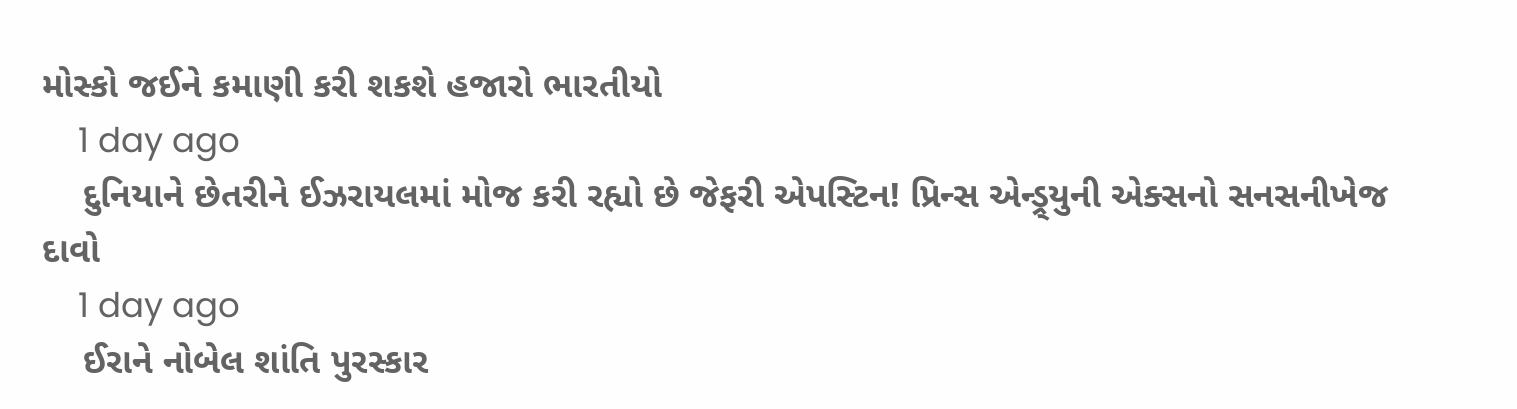મોસ્કો જઈને કમાણી કરી શકશે હજારો ભારતીયો
    1 day ago
    દુનિયાને છેતરીને ઈઝરાયલમાં મોજ કરી રહ્યો છે જેફરી એપસ્ટિન! પ્રિન્સ એન્ડ્ર્યુની એક્સનો સનસનીખેજ દાવો
    1 day ago
    ઈરાને નોબેલ શાંતિ પુરસ્કાર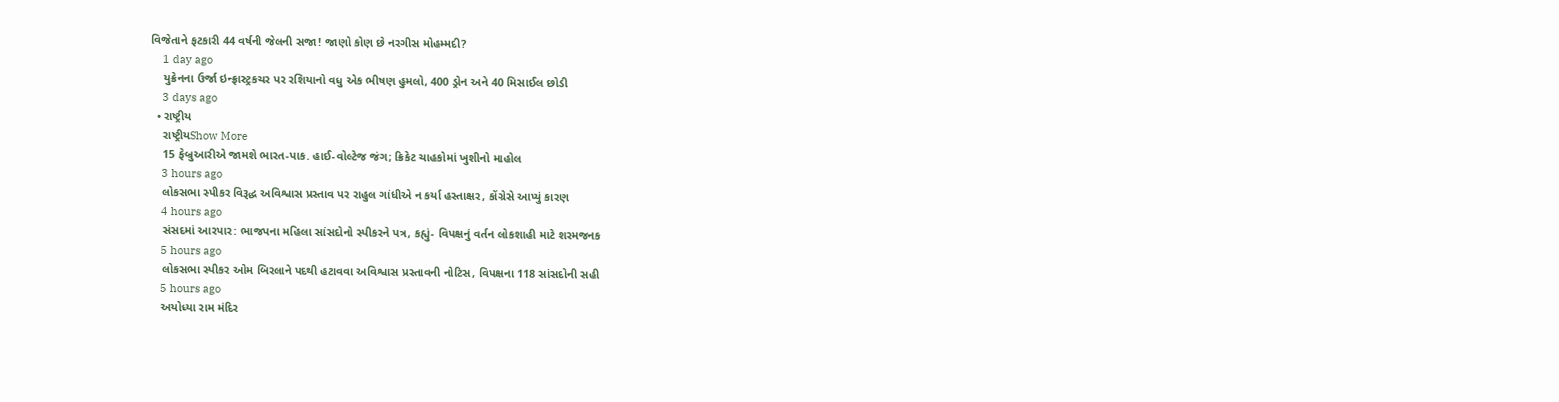વિજેતાને ફટકારી 44 વર્ષની જેલની સજા! જાણો કોણ છે નરગીસ મોહમ્મદી?
    1 day ago
    યુક્રેનના ઉર્જા ઇન્ફ્રાસ્ટ્રકચર પર રશિયાનો વધુ એક ભીષણ હુમલો, 400 ડ્રોન અને 40 મિસાઈલ છોડી
    3 days ago
  • રાષ્ટ્રીય
    રાષ્ટ્રીયShow More
    15 ફેબ્રુઆરીએ જામશે ભારત-પાક. હાઈ-વોલ્ટેજ જંગ; ક્રિકેટ ચાહકોમાં ખુશીનો માહોલ
    3 hours ago
    લોકસભા સ્પીકર વિરૂદ્ધ અવિશ્વાસ પ્રસ્તાવ પર રાહુલ ગાંધીએ ન કર્યા હસ્તાક્ષર, કોંગ્રેસે આપ્યું કારણ
    4 hours ago
    સંસદમાં આરપાર: ભાજપના મહિલા સાંસદોનો સ્પીકરને પત્ર, કહ્યું- વિપક્ષનું વર્તન લોકશાહી માટે શરમજનક
    5 hours ago
    લોકસભા સ્પીકર ઓમ બિરલાને પદથી હટાવવા અવિશ્વાસ પ્રસ્તાવની નોટિસ, વિપક્ષના 118 સાંસદોની સહી
    5 hours ago
    અયોધ્યા રામ મંદિર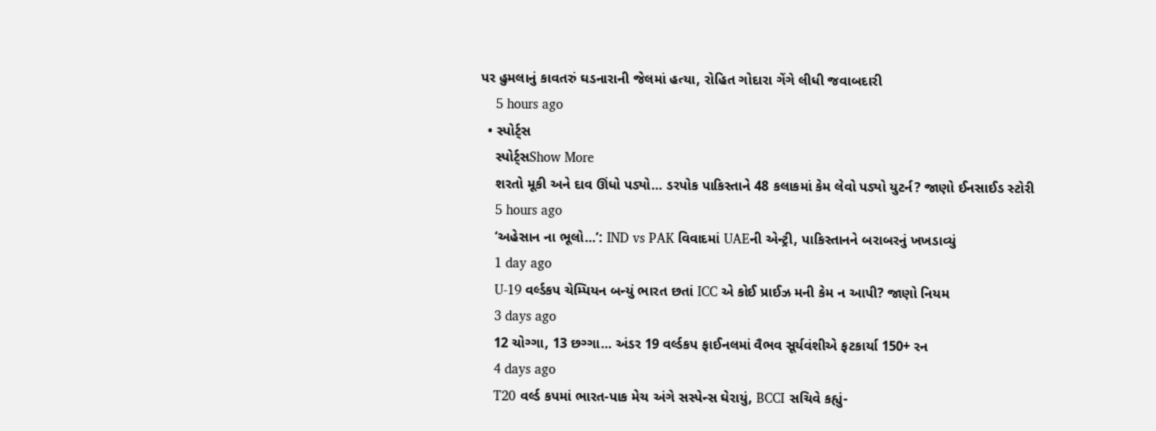પર હુમલાનું કાવતરું ઘડનારાની જેલમાં હત્યા, રોહિત ગોદારા ગેંગે લીધી જવાબદારી
    5 hours ago
  • સ્પોર્ટ્સ
    સ્પોર્ટ્સShow More
    શરતો મૂકી અને દાવ ઊંધો પડ્યો… ડરપોક પાકિસ્તાને 48 કલાકમાં કેમ લેવો પડ્યો યુટર્ન? જાણો ઈનસાઈડ સ્ટોરી
    5 hours ago
    ‘અહેસાન ના ભૂલો…’: IND vs PAK વિવાદમાં UAEની એન્ટ્રી, પાકિસ્તાનને બરાબરનું ખખડાવ્યું
    1 day ago
    U-19 વર્લ્ડકપ ચેમ્પિયન બન્યું ભારત છતાં ICC એ કોઈ પ્રાઈઝ મની કેમ ન આપી? જાણો નિયમ
    3 days ago
    12 ચોગ્ગા, 13 છગ્ગા… અંડર 19 વર્લ્ડકપ ફાઈનલમાં વૈભવ સૂર્યવંશીએ ફટકાર્યા 150+ રન
    4 days ago
    T20 વર્લ્ડ કપમાં ભારત-પાક મેચ અંગે સસ્પેન્સ ઘેરાયું, BCCI સચિવે કહ્યું-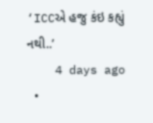‘ICCએ હજુ કંઇ કહ્યું નથી..’
    4 days ago
  •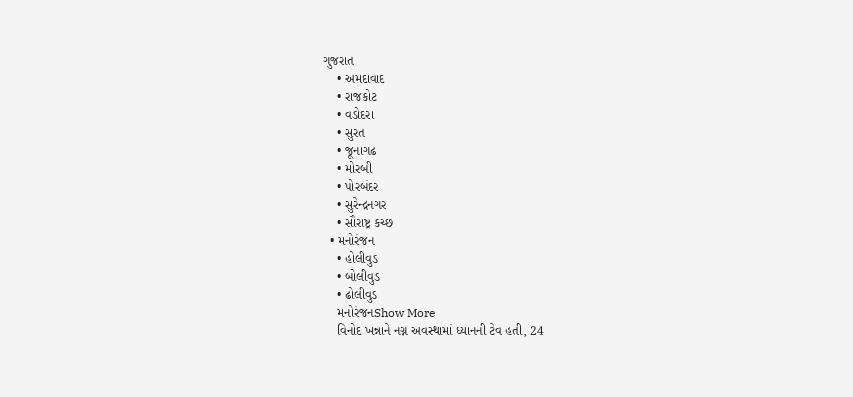ગુજરાત
    • અમદાવાદ
    • રાજકોટ
    • વડોદરા
    • સુરત
    • જૂનાગઢ
    • મોરબી
    • પોરબંદર
    • સુરેન્દ્રનગર
    • સૌરાષ્ટ્ર કચ્છ
  • મનોરંજન
    • હોલીવુડ
    • બોલીવુડ
    • ઢોલીવુડ
    મનોરંજનShow More
    વિનોદ ખન્નાને નગ્ન અવસ્થામાં ધ્યાનની ટેવ હતી, 24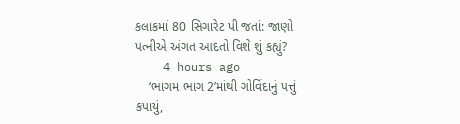કલાકમાં 80 સિગારેટ પી જતાં: જાણો પત્નીએ અંગત આદતો વિશે શું કહ્યું?
    4 hours ago
    ‘ભાગમ ભાગ 2’માંથી ગોવિંદાનું પત્તું કપાયું,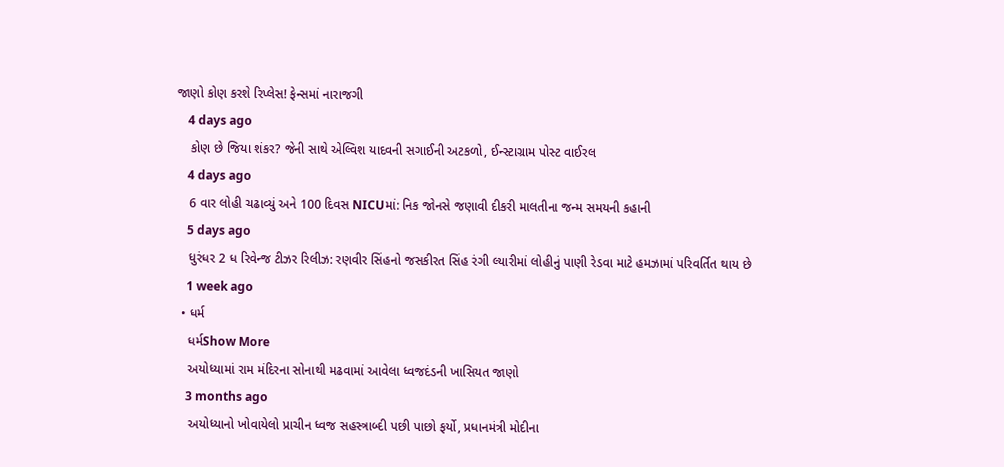જાણો કોણ કરશે રિપ્લેસ! ફેન્સમાં નારાજગી
    4 days ago
    કોણ છે જિયા શંકર? જેની સાથે એલ્વિશ યાદવની સગાઈની અટકળો, ઈન્સ્ટાગ્રામ પોસ્ટ વાઈરલ
    4 days ago
    6 વાર લોહી ચઢાવ્યું અને 100 દિવસ NICUમાં: નિક જોનસે જણાવી દીકરી માલતીના જન્મ સમયની કહાની
    5 days ago
    ધુરંધર 2 ધ રિવેન્જ ટીઝર રિલીઝ: રણવીર સિંહનો જસકીરત સિંહ રંગી લ્યારીમાં લોહીનું પાણી રેડવા માટે હમઝામાં પરિવર્તિત થાય છે
    1 week ago
  • ધર્મ
    ધર્મShow More
    અયોધ્યામાં રામ મંદિરના સોનાથી મઢવામાં આવેલા ધ્વજદંડની ખાસિયત જાણો
    3 months ago
    અયોધ્યાનો ખોવાયેલો પ્રાચીન ધ્વજ સહસ્ત્રાબ્દી પછી પાછો ફર્યો, પ્રધાનમંત્રી મોદીના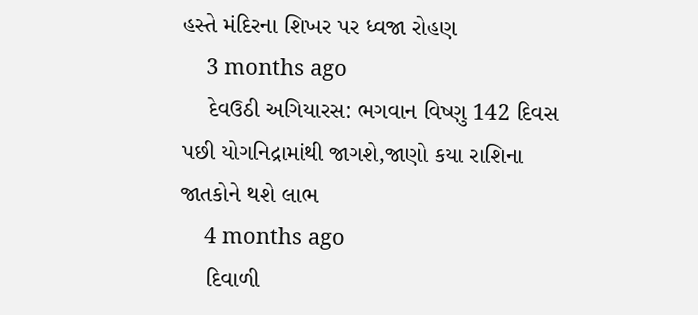હસ્તે મંદિરના શિખર પર ધ્વજા રોહણ
    3 months ago
    દેવઉઠી અગિયારસ: ભગવાન વિષ્ણુ 142 દિવસ પછી યોગનિદ્રામાંથી જાગશે,જાણો કયા રાશિના જાતકોને થશે લાભ
    4 months ago
    દિવાળી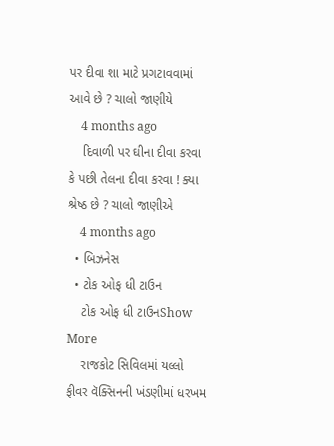પર દીવા શા માટે પ્રગટાવવામાં આવે છે ? ચાલો જાણીયે
    4 months ago
    દિવાળી પર ઘીના દીવા કરવા કે પછી તેલના દીવા કરવા ! ક્યા શ્રેષ્ઠ છે ? ચાલો જાણીએ
    4 months ago
  • બિઝનેસ
  • ટોક ઓફ ધી ટાઉન
    ટોક ઓફ ધી ટાઉનShow More
    રાજકોટ સિવિલમાં યલ્લો ફીવર વૅક્સિનની ખંડણીમાં ધરખમ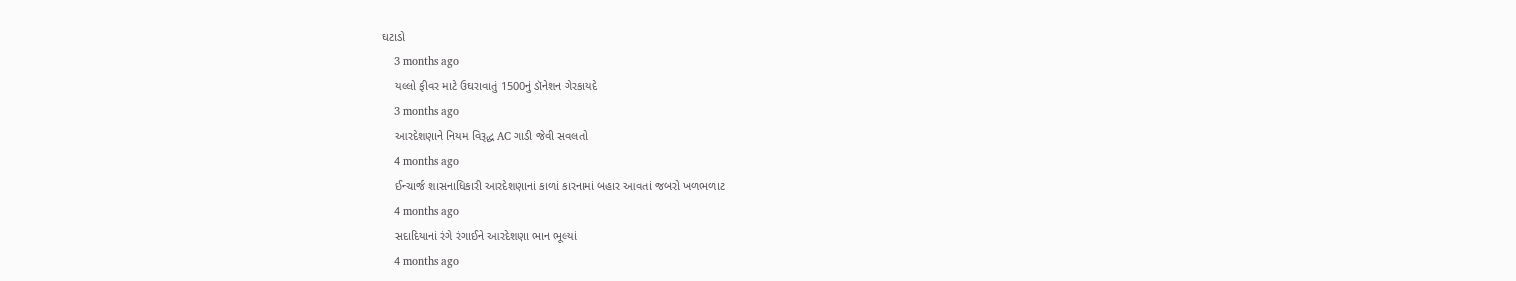ઘટાડો
    3 months ago
    યલ્લો ફીવર માટે ઉઘરાવાતું 1500નું ડૉનેશન ગેરકાયદે
    3 months ago
    આરદેશણાને નિયમ વિરૂદ્ધ AC ગાડી જેવી સવલતો
    4 months ago
    ઈન્ચાર્જ શાસનાધિકારી આરદેશણાનાં કાળાં કારનામાં બહાર આવતાં જબરો ખળભળાટ
    4 months ago
    સદાદિયાનાં રંગે રંગાઈને આરદેશણા ભાન ભૂલ્યાં
    4 months ago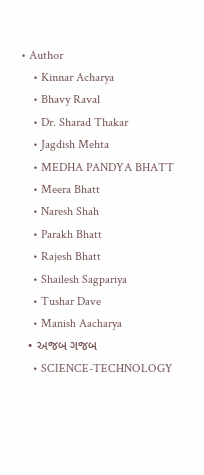• Author
    • Kinnar Acharya
    • Bhavy Raval
    • Dr. Sharad Thakar
    • Jagdish Mehta
    • MEDHA PANDYA BHATT
    • Meera Bhatt
    • Naresh Shah
    • Parakh Bhatt
    • Rajesh Bhatt
    • Shailesh Sagpariya
    • Tushar Dave
    • Manish Aacharya
  • અજબ ગજબ
    • SCIENCE-TECHNOLOGY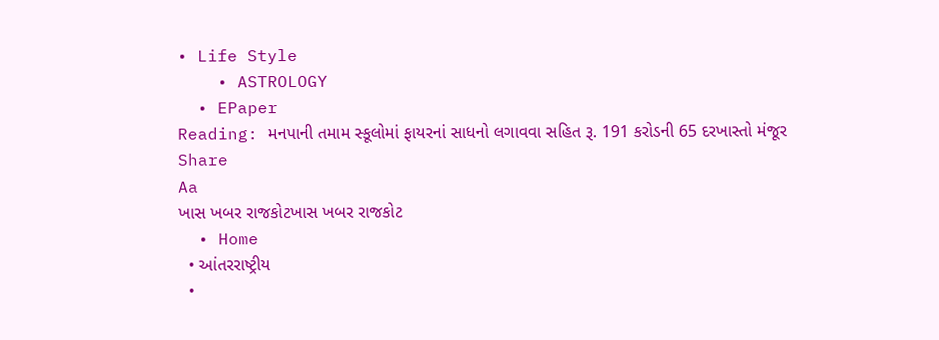• Life Style
    • ASTROLOGY
  • EPaper
Reading: મનપાની તમામ સ્કૂલોમાં ફાયરનાં સાધનો લગાવવા સહિત રૂ. 191 કરોડની 65 દરખાસ્તો મંજૂર
Share
Aa
ખાસ ખબર રાજકોટખાસ ખબર રાજકોટ
  • Home
  • આંતરરાષ્ટ્રીય
  •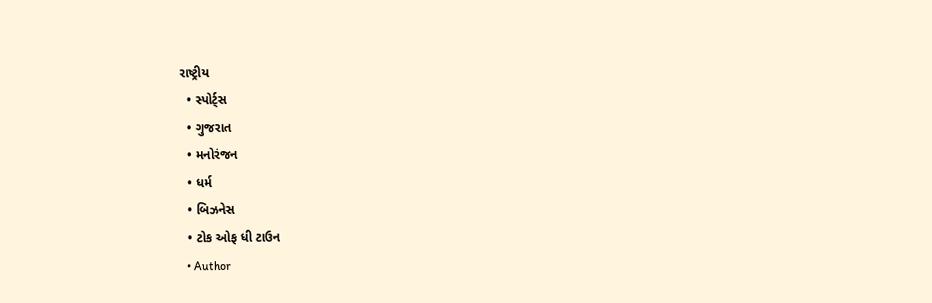રાષ્ટ્રીય
  • સ્પોર્ટ્સ
  • ગુજરાત
  • મનોરંજન
  • ધર્મ
  • બિઝનેસ
  • ટોક ઓફ ધી ટાઉન
  • Author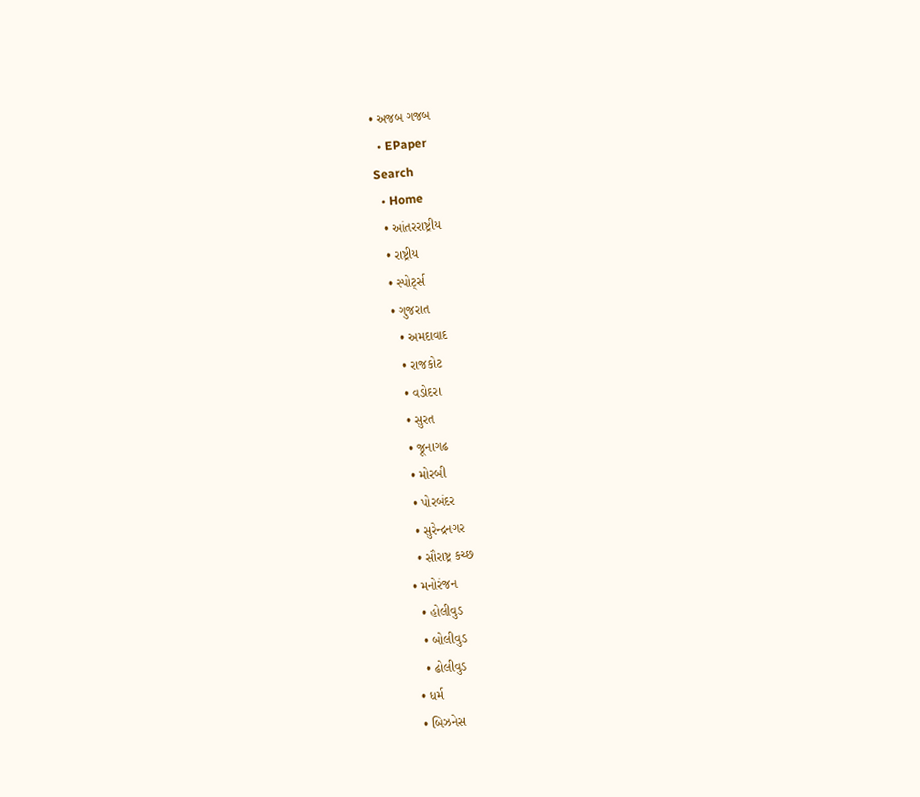• અજબ ગજબ
  • EPaper
Search
  • Home
  • આંતરરાષ્ટ્રીય
  • રાષ્ટ્રીય
  • સ્પોર્ટ્સ
  • ગુજરાત
    • અમદાવાદ
    • રાજકોટ
    • વડોદરા
    • સુરત
    • જૂનાગઢ
    • મોરબી
    • પોરબંદર
    • સુરેન્દ્રનગર
    • સૌરાષ્ટ્ર કચ્છ
  • મનોરંજન
    • હોલીવુડ
    • બોલીવુડ
    • ઢોલીવુડ
  • ધર્મ
  • બિઝનેસ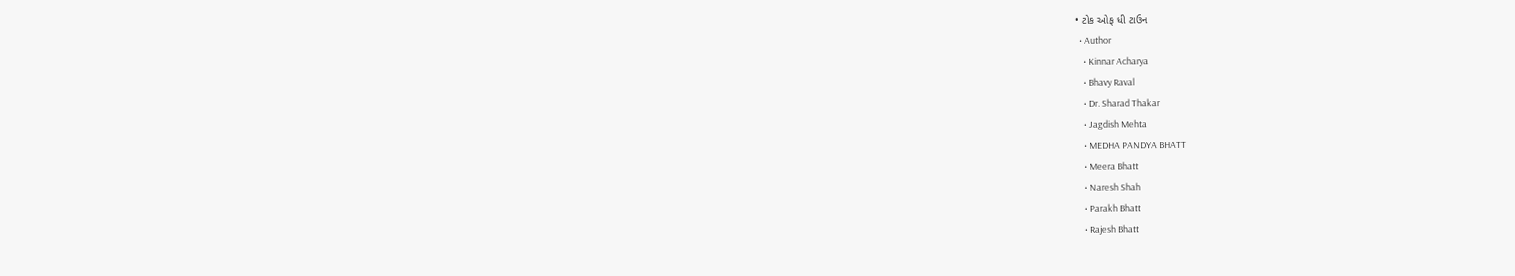• ટોક ઓફ ધી ટાઉન
  • Author
    • Kinnar Acharya
    • Bhavy Raval
    • Dr. Sharad Thakar
    • Jagdish Mehta
    • MEDHA PANDYA BHATT
    • Meera Bhatt
    • Naresh Shah
    • Parakh Bhatt
    • Rajesh Bhatt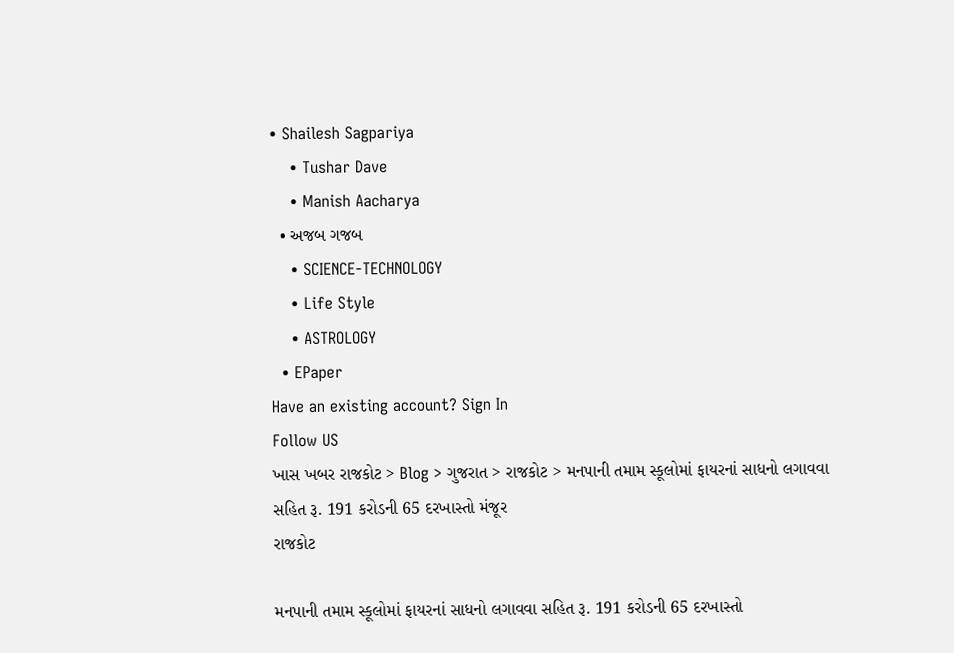• Shailesh Sagpariya
    • Tushar Dave
    • Manish Aacharya
  • અજબ ગજબ
    • SCIENCE-TECHNOLOGY
    • Life Style
    • ASTROLOGY
  • EPaper
Have an existing account? Sign In
Follow US
ખાસ ખબર રાજકોટ > Blog > ગુજરાત > રાજકોટ > મનપાની તમામ સ્કૂલોમાં ફાયરનાં સાધનો લગાવવા સહિત રૂ. 191 કરોડની 65 દરખાસ્તો મંજૂર
રાજકોટ

મનપાની તમામ સ્કૂલોમાં ફાયરનાં સાધનો લગાવવા સહિત રૂ. 191 કરોડની 65 દરખાસ્તો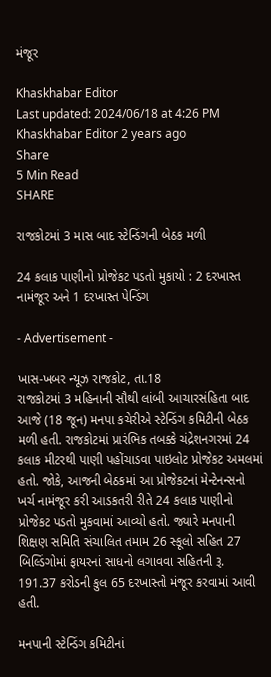મંજૂર

Khaskhabar Editor
Last updated: 2024/06/18 at 4:26 PM
Khaskhabar Editor 2 years ago
Share
5 Min Read
SHARE

રાજકોટમાં 3 માસ બાદ સ્ટેન્ડિંગની બેઠક મળી

24 કલાક પાણીનો પ્રોજેકટ પડતો મુકાયો : 2 દરખાસ્ત નામંજૂર અને 1 દરખાસ્ત પેન્ડિંગ

- Advertisement -

ખાસ-ખબર ન્યૂઝ રાજકોટ, તા.18
રાજકોટમાં 3 મહિનાની સૌથી લાંબી આચારસંહિતા બાદ આજે (18 જૂન) મનપા કચેરીએ સ્ટેન્ડિંગ કમિટીની બેઠક મળી હતી. રાજકોટમાં પ્રારંભિક તબક્કે ચંદ્રેશનગરમાં 24 કલાક મીટરથી પાણી પહોંચાડવા પાઇલોટ પ્રોજેકટ અમલમાં હતો. જોકે, આજની બેઠકમાં આ પ્રોજેકટનાં મેન્ટેનન્સનો ખર્ચ નામંજૂર કરી આડકતરી રીતે 24 કલાક પાણીનો પ્રોજેકટ પડતો મુકવામાં આવ્યો હતો. જ્યારે મનપાની શિક્ષણ સમિતિ સંચાલિત તમામ 26 સ્કૂલો સહિત 27 બિલ્ડિંગોમાં ફાયરનાં સાધનો લગાવવા સહિતની રૂ. 191.37 કરોડની કુલ 65 દરખાસ્તો મંજૂર કરવામાં આવી હતી.

મનપાની સ્ટેન્ડિંગ કમિટીનાં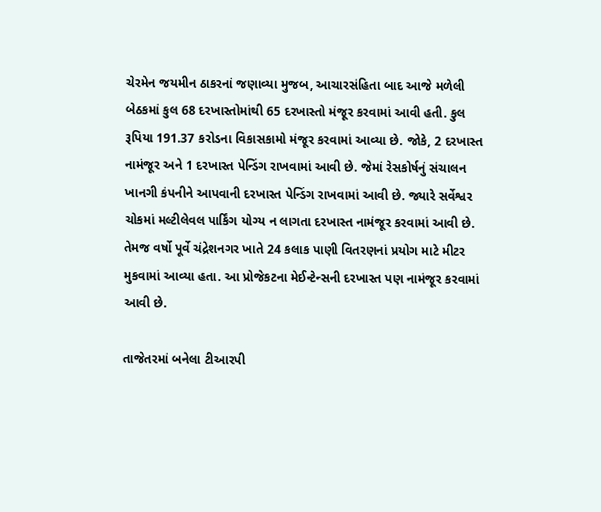ચેરમેન જયમીન ઠાકરનાં જણાવ્યા મુજબ, આચારસંહિતા બાદ આજે મળેલી બેઠકમાં કુલ 68 દરખાસ્તોમાંથી 65 દરખાસ્તો મંજૂર કરવામાં આવી હતી. કુલ રૂપિયા 191.37 કરોડના વિકાસકામો મંજૂર કરવામાં આવ્યા છે. જોકે, 2 દરખાસ્ત નામંજૂર અને 1 દરખાસ્ત પેન્ડિંગ રાખવામાં આવી છે. જેમાં રેસકોર્ષનું સંચાલન ખાનગી કંપનીને આપવાની દરખાસ્ત પેન્ડિંગ રાખવામાં આવી છે. જ્યારે સર્વેશ્વર ચોકમાં મલ્ટીલેવલ પાર્કિંગ યોગ્ય ન લાગતા દરખાસ્ત નામંજૂર કરવામાં આવી છે. તેમજ વર્ષો પૂર્વે ચંદ્રેશનગર ખાતે 24 કલાક પાણી વિતરણનાં પ્રયોગ માટે મીટર મુકવામાં આવ્યા હતા. આ પ્રોજેકટના મેઈન્ટેન્સની દરખાસ્ત પણ નામંજૂર કરવામાં આવી છે.

તાજેતરમાં બનેલા ટીઆરપી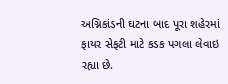અગ્નિકાંડની ઘટના બાદ પૂરા શહેરમાં ફાયર સેફટી માટે કડક પગલા લેવાઇ રહ્યા છે.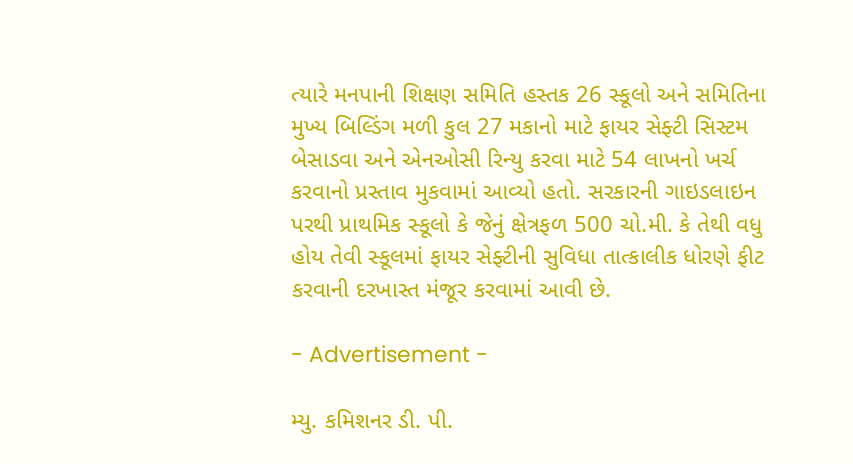ત્યારે મનપાની શિક્ષણ સમિતિ હસ્તક 26 સ્કૂલો અને સમિતિના મુખ્ય બિલ્ડિંગ મળી કુલ 27 મકાનો માટે ફાયર સેફ્ટી સિસ્ટમ બેસાડવા અને એનઓસી રિન્યુ કરવા માટે 54 લાખનો ખર્ચ કરવાનો પ્રસ્તાવ મુકવામાં આવ્યો હતો. સરકારની ગાઇડલાઇન પરથી પ્રાથમિક સ્કૂલો કે જેનું ક્ષેત્રફળ 500 ચો.મી. કે તેથી વધુ હોય તેવી સ્કૂલમાં ફાયર સેફ્ટીની સુવિધા તાત્કાલીક ધોરણે ફીટ કરવાની દરખાસ્ત મંજૂર કરવામાં આવી છે.

- Advertisement -

મ્યુ. કમિશનર ડી. પી.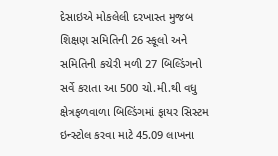દેસાઇએ મોકલેલી દરખાસ્ત મુજબ શિક્ષણ સમિતિની 26 સ્કૂલો અને સમિતિની કચેરી મળી 27 બિલ્ડિંગનો સર્વે કરાતા આ 500 ચો.મી.થી વધુ ક્ષેત્રફળવાળા બિલ્ડિંગમાં ફાયર સિસ્ટમ ઇન્સ્ટોલ કરવા માટે 45.09 લાખના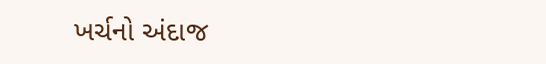ખર્ચનો અંદાજ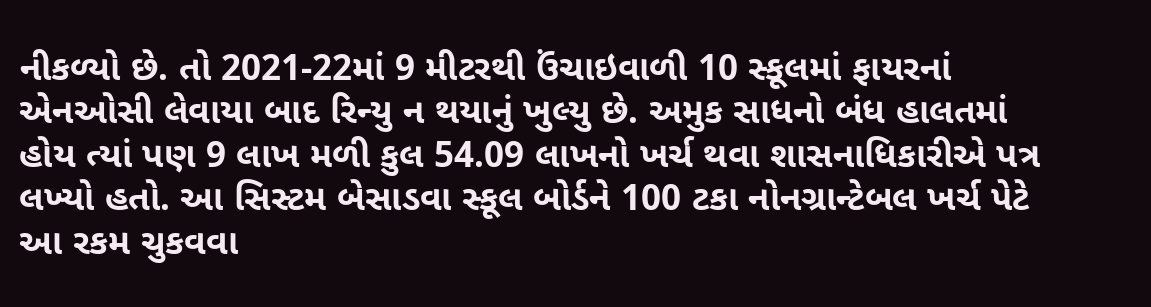નીકળ્યો છે. તો 2021-22માં 9 મીટરથી ઉંચાઇવાળી 10 સ્કૂલમાં ફાયરનાં એનઓસી લેવાયા બાદ રિન્યુ ન થયાનું ખુલ્યુ છે. અમુક સાધનો બંધ હાલતમાં હોય ત્યાં પણ 9 લાખ મળી કુલ 54.09 લાખનો ખર્ચ થવા શાસનાધિકારીએ પત્ર લખ્યો હતો. આ સિસ્ટમ બેસાડવા સ્કૂલ બોર્ડને 100 ટકા નોનગ્રાન્ટેબલ ખર્ચ પેટે આ રકમ ચુકવવા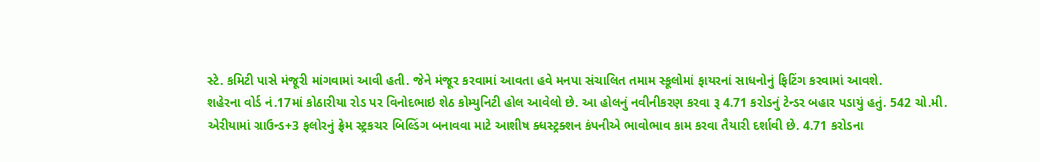સ્ટે. કમિટી પાસે મંજૂરી માંગવામાં આવી હતી. જેને મંજૂર કરવામાં આવતા હવે મનપા સંચાલિત તમામ સ્કૂલોમાં ફાયરનાં સાધનોનું ફિટિંગ કરવામાં આવશે.
શહેરના વોર્ડ નં.17માં કોઠારીયા રોડ પર વિનોદભાઇ શેઠ કોમ્યુનિટી હોલ આવેલો છે. આ હોલનું નવીનીકરણ કરવા રૂ 4.71 કરોડનું ટેન્ડર બહાર પડાયું હતું. 542 ચો.મી. એરીયામાં ગ્રાઉન્ડ+3 ફલોરનું ફ્રેમ સ્ટ્રકચર બિલ્ડિંગ બનાવવા માટે આશીષ ક્ધસ્ટ્રક્શન કંપનીએ ભાવોભાવ કામ કરવા તૈયારી દર્શાવી છે. 4.71 કરોડના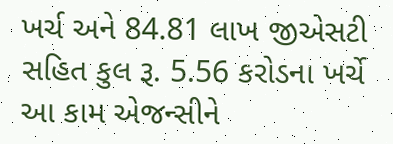ખર્ચ અને 84.81 લાખ જીએસટી સહિત કુલ રૂ. 5.56 કરોડના ખર્ચે આ કામ એજન્સીને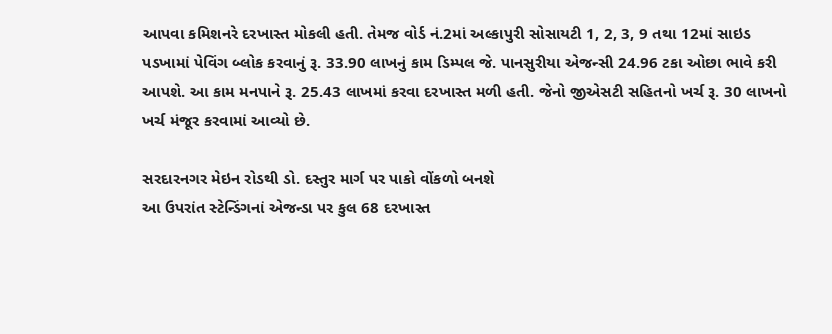આપવા કમિશનરે દરખાસ્ત મોકલી હતી. તેમજ વોર્ડ નં.2માં અલ્કાપુરી સોસાયટી 1, 2, 3, 9 તથા 12માં સાઇડ પડખામાં પેવિંગ બ્લોક કરવાનું રૂ. 33.90 લાખનું કામ ડિમ્પલ જે. પાનસુરીયા એજન્સી 24.96 ટકા ઓછા ભાવે કરી આપશે. આ કામ મનપાને રૂ. 25.43 લાખમાં કરવા દરખાસ્ત મળી હતી. જેનો જીએસટી સહિતનો ખર્ચ રૂ. 30 લાખનો ખર્ચ મંજૂર કરવામાં આવ્યો છે.

સરદારનગર મેઇન રોડથી ડો. દસ્તુર માર્ગ પર પાકો વોંકળો બનશે
આ ઉપરાંત સ્ટેન્ડિંગનાં એજન્ડા પર કુલ 68 દરખાસ્ત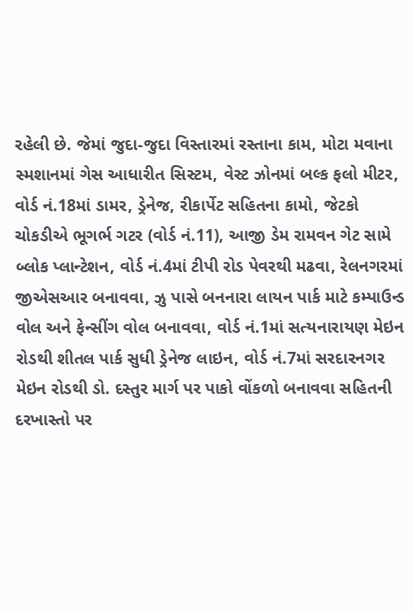રહેલી છે. જેમાં જુદા-જુદા વિસ્તારમાં રસ્તાના કામ, મોટા મવાના સ્મશાનમાં ગેસ આધારીત સિસ્ટમ, વેસ્ટ ઝોનમાં બલ્ક ફલો મીટર, વોર્ડ નં.18માં ડામર, ડ્રેનેજ, રીકાર્પેટ સહિતના કામો, જેટકો ચોકડીએ ભૂગર્ભ ગટર (વોર્ડ નં.11), આજી ડેમ રામવન ગેટ સામે બ્લોક પ્લાન્ટેશન, વોર્ડ નં.4માં ટીપી રોડ પેવરથી મઢવા, રેલનગરમાં જીએસઆર બનાવવા, ઝુ પાસે બનનારા લાયન પાર્ક માટે કમ્પાઉન્ડ વોલ અને ફેન્સીંગ વોલ બનાવવા, વોર્ડ નં.1માં સત્યનારાયણ મેઇન રોડથી શીતલ પાર્ક સુધી ડ્રેનેજ લાઇન, વોર્ડ નં.7માં સરદારનગર મેઇન રોડથી ડો. દસ્તુર માર્ગ પર પાકો વોંકળો બનાવવા સહિતની દરખાસ્તો પર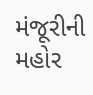મંજૂરીની મહોર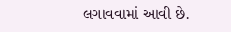લગાવવામાં આવી છે.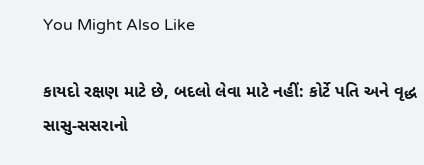You Might Also Like

કાયદો રક્ષણ માટે છે, બદલો લેવા માટે નહીં: કોર્ટે પતિ અને વૃદ્ધ સાસુ-સસરાનો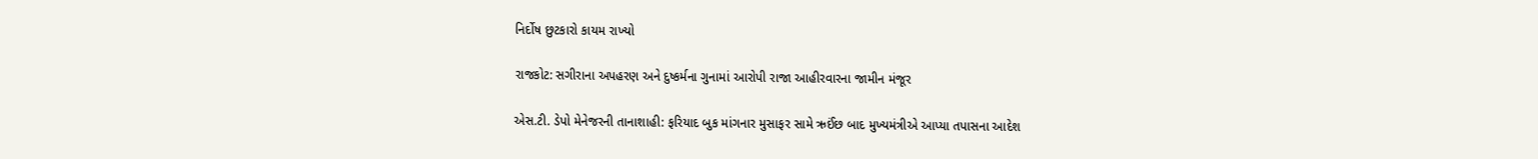નિર્દોષ છુટકારો કાયમ રાખ્યો

રાજકોટ: સગીરાના અપહરણ અને દુષ્કર્મના ગુનામાં આરોપી રાજા આહીરવારના જામીન મંજૂર

એસ.ટી. ડેપો મેનેજરની તાનાશાહી: ફરિયાદ બુક માંગનાર મુસાફર સામે ઋઈંછ બાદ મુખ્યમંત્રીએ આપ્યા તપાસના આદેશ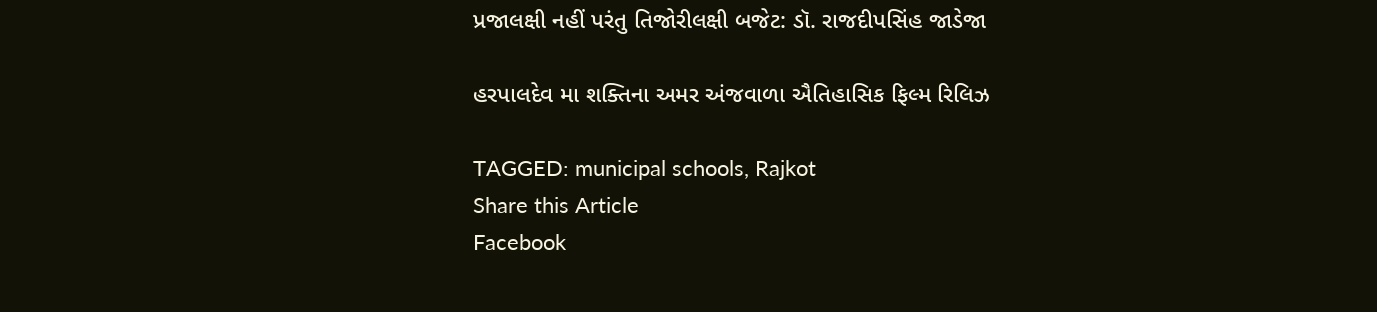પ્રજાલક્ષી નહીં પરંતુ તિજોરીલક્ષી બજેટ: ડૉ. રાજદીપસિંહ જાડેજા

હરપાલદેવ મા શક્તિના અમર અંજવાળા ઐતિહાસિક ફિલ્મ રિલિઝ

TAGGED: municipal schools, Rajkot
Share this Article
Facebook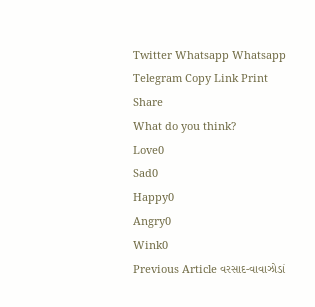Twitter Whatsapp Whatsapp Telegram Copy Link Print
Share
What do you think?
Love0
Sad0
Happy0
Angry0
Wink0
Previous Article વરસાદ-વાવાઝોડાં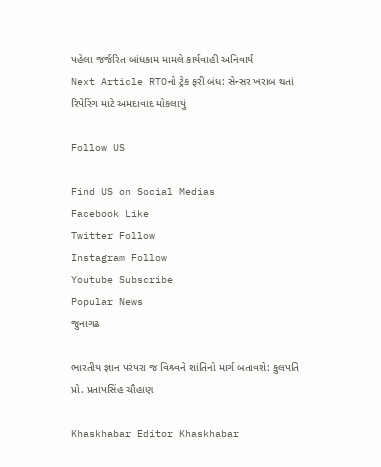પહેલા જર્જરિત બાંધકામ મામલે કાર્યવાહી અનિવાર્ય
Next Article RTOનો ટ્રેક ફરી બંધ: સેન્સર ખરાબ થતાં રિપેરિંગ માટે અમદાવાદ મોકલાયું

Follow US

Find US on Social Medias
Facebook Like
Twitter Follow
Instagram Follow
Youtube Subscribe
Popular News
જુનાગઢ

ભારતીય જ્ઞાન પરંપરા જ વિશ્ર્વને શાંતિનો માર્ગ બતાવશે: કુલપતિ પ્રો. પ્રતાપસિંહ ચૌહાણ

Khaskhabar Editor Khaskhabar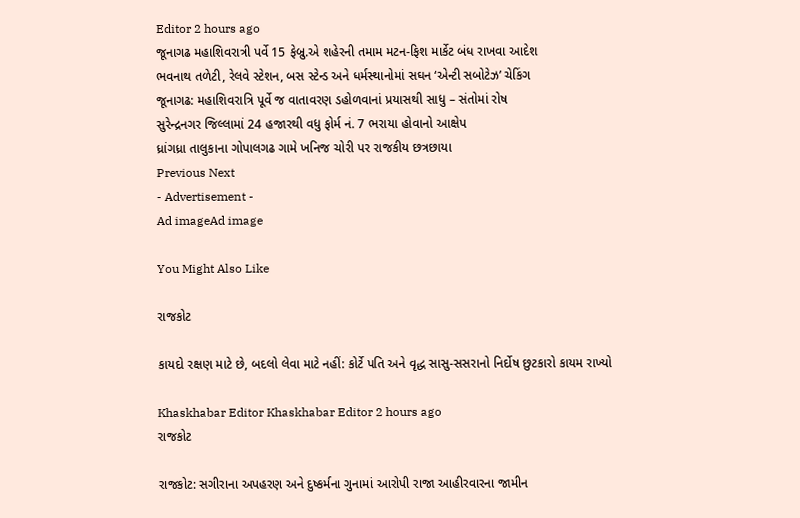Editor 2 hours ago
જૂનાગઢ મહાશિવરાત્રી પર્વે 15 ફેબ્રુ.એ શહેરની તમામ મટન-ફિશ માર્કેટ બંધ રાખવા આદેશ
ભવનાથ તળેટી, રેલવે સ્ટેશન, બસ સ્ટેન્ડ અને ધર્મસ્થાનોમાં સઘન ‘એન્ટી સબોટેઝ’ ચેકિંગ
જૂનાગઢ: મહાશિવરાત્રિ પૂર્વે જ વાતાવરણ ડહોળવાનાં પ્રયાસથી સાધુ – સંતોમાં રોષ
સુરેન્દ્રનગર જિલ્લામાં 24 હજારથી વધુ ફોર્મ નં. 7 ભરાયા હોવાનો આક્ષેપ
ધ્રાંગધ્રા તાલુકાના ગોપાલગઢ ગામે ખનિજ ચોરી પર રાજકીય છત્રછાયા
Previous Next
- Advertisement -
Ad imageAd image

You Might Also Like

રાજકોટ

કાયદો રક્ષણ માટે છે, બદલો લેવા માટે નહીં: કોર્ટે પતિ અને વૃદ્ધ સાસુ-સસરાનો નિર્દોષ છુટકારો કાયમ રાખ્યો

Khaskhabar Editor Khaskhabar Editor 2 hours ago
રાજકોટ

રાજકોટ: સગીરાના અપહરણ અને દુષ્કર્મના ગુનામાં આરોપી રાજા આહીરવારના જામીન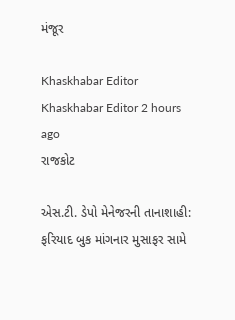મંજૂર

Khaskhabar Editor Khaskhabar Editor 2 hours ago
રાજકોટ

એસ.ટી. ડેપો મેનેજરની તાનાશાહી: ફરિયાદ બુક માંગનાર મુસાફર સામે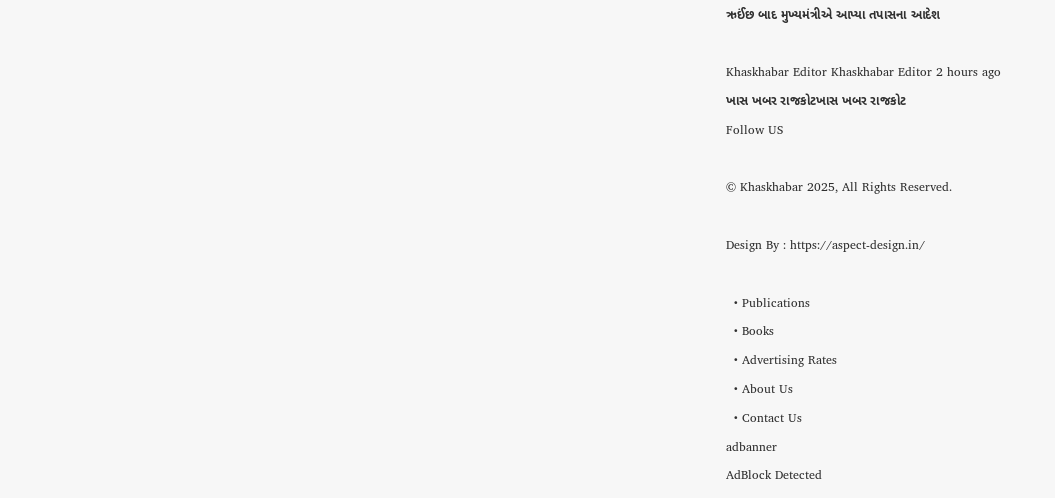ઋઈંછ બાદ મુખ્યમંત્રીએ આપ્યા તપાસના આદેશ

Khaskhabar Editor Khaskhabar Editor 2 hours ago
ખાસ ખબર રાજકોટખાસ ખબર રાજકોટ
Follow US

© Khaskhabar 2025, All Rights Reserved.

Design By : https://aspect-design.in/

  • Publications
  • Books
  • Advertising Rates
  • About Us
  • Contact Us
adbanner
AdBlock Detected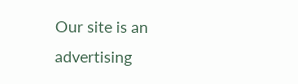Our site is an advertising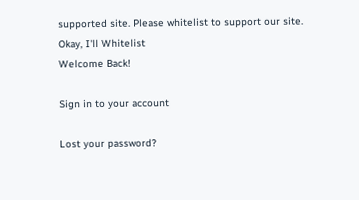supported site. Please whitelist to support our site.
Okay, I'll Whitelist
Welcome Back!

Sign in to your account

Lost your password?